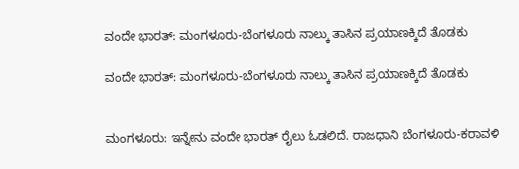ವಂದೇ ಭಾರತ್: ಮಂಗಳೂರು-ಬೆಂಗಳೂರು ನಾಲ್ಕು ತಾಸಿನ ಪ್ರಯಾಣಕ್ಕಿದೆ ತೊಡಕು

ವಂದೇ ಭಾರತ್: ಮಂಗಳೂರು-ಬೆಂಗಳೂರು ನಾಲ್ಕು ತಾಸಿನ ಪ್ರಯಾಣಕ್ಕಿದೆ ತೊಡಕು


ಮಂಗಳೂರು: ಇನ್ನೇನು ವಂದೇ ಭಾರತ್ ರೈಲು ಓಡಲಿದೆ. ರಾಜಧಾನಿ ಬೆಂಗಳೂರು-ಕರಾವಳಿ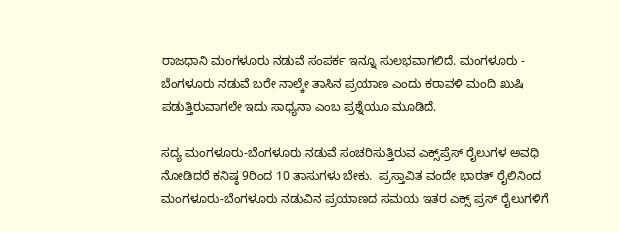ರಾಜಧಾನಿ ಮಂಗಳೂರು ನಡುವೆ ಸಂಪರ್ಕ ಇನ್ನೂ ಸುಲಭವಾಗಲಿದೆ. ಮಂಗಳೂರು - ಬೆಂಗಳೂರು ನಡುವೆ ಬರೇ ನಾಲ್ಕೇ ತಾಸಿನ ಪ್ರಯಾಣ ಎಂದು ಕರಾವಳಿ ಮಂದಿ ಖುಷಿ ಪಡುತ್ತಿರುವಾಗಲೇ ಇದು ಸಾಧ್ಯನಾ ಎಂಬ ಪ್ರಶ್ನೆಯೂ ಮೂಡಿದೆ.

ಸದ್ಯ ಮಂಗಳೂರು-ಬೆಂಗಳೂರು ನಡುವೆ ಸಂಚರಿಸುತ್ತಿರುವ ಎಕ್ಸ್‌ಪ್ರೆಸ್ ರೈಲುಗಳ ಅವಧಿ ನೋಡಿದರೆ ಕನಿಷ್ಠ 9ರಿಂದ 10 ತಾಸುಗಳು ಬೇಕು.  ಪ್ರಸ್ತಾವಿತ ವಂದೇ ಭಾರತ್ ರೈಲಿನಿಂದ ಮಂಗಳೂರು-ಬೆಂಗಳೂರು ನಡುವಿನ ಪ್ರಯಾಣದ ಸಮಯ ಇತರ ಎಕ್ಸ್ ಪ್ರಸ್ ರೈಲುಗಳಿಗೆ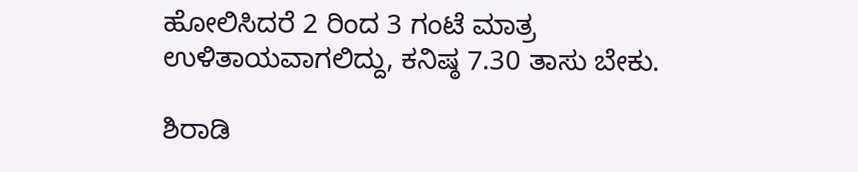ಹೋಲಿಸಿದರೆ 2 ರಿಂದ 3 ಗಂಟೆ ಮಾತ್ರ ಉಳಿತಾಯವಾಗಲಿದ್ದು, ಕನಿಷ್ಠ 7.30 ತಾಸು ಬೇಕು.

ಶಿರಾಡಿ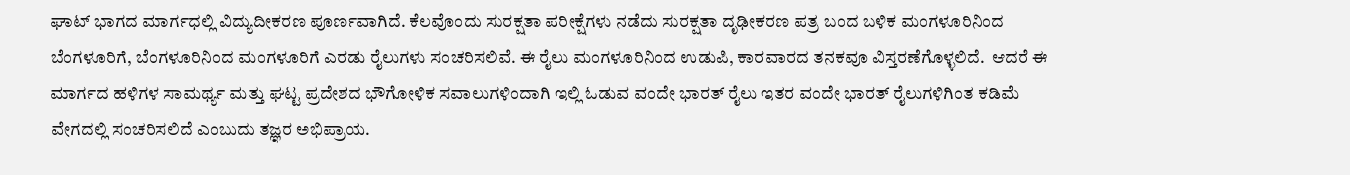ಘಾಟ್ ಭಾಗದ ಮಾರ್ಗಧಲ್ಲಿ ವಿದ್ಯುದೀಕರಣ ಪೂರ್ಣವಾಗಿದೆ. ಕೆಲವೊಂದು ಸುರಕ್ಷತಾ ಪರೀಕ್ಷೆಗಳು ನಡೆದು ಸುರಕ್ಷತಾ ದೃಢೀಕರಣ ಪತ್ರ ಬಂದ ಬಳಿಕ ಮಂಗಳೂರಿನಿಂದ ಬೆಂಗಳೂರಿಗೆ, ಬೆಂಗಳೂರಿನಿಂದ ಮಂಗಳೂರಿಗೆ ಎರಡು ರೈಲುಗಳು ಸಂಚರಿಸಲಿವೆ. ಈ ರೈಲು ಮಂಗಳೂರಿನಿಂದ ಉಡುಪಿ, ಕಾರವಾರದ ತನಕವೂ ವಿಸ್ತರಣೆಗೊಳ್ಳಲಿದೆ.  ಆದರೆ ಈ ಮಾರ್ಗದ ಹಳಿಗಳ ಸಾಮರ್ಥ್ಯ ಮತ್ತು ಘಟ್ಟ ಪ್ರದೇಶದ ಭೌಗೋಳಿಕ ಸವಾಲುಗಳಿಂದಾಗಿ ಇಲ್ಲಿ ಓಡುವ ವಂದೇ ಭಾರತ್ ರೈಲು ಇತರ ವಂದೇ ಭಾರತ್ ರೈಲುಗಳಿಗಿಂತ ಕಡಿಮೆ ವೇಗದಲ್ಲಿ ಸಂಚರಿಸಲಿದೆ ಎಂಬುದು ತಜ್ಞರ ಅಭಿಪ್ರಾಯ.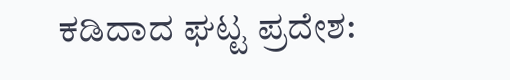ಕಡಿದಾದ ಘಟ್ಟ ಪ್ರದೇಶ: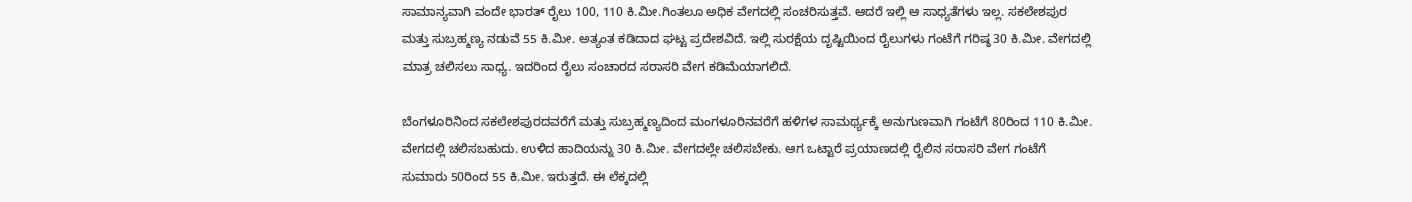ಸಾಮಾನ್ಯವಾಗಿ ವಂದೇ ಭಾರತ್ ರೈಲು 100, 110 ಕಿ.ಮೀ.ಗಿಂತಲೂ ಅಧಿಕ ವೇಗದಲ್ಲಿ ಸಂಚರಿಸುತ್ತವೆ. ಆದರೆ ಇಲ್ಲಿ ಆ ಸಾಧ್ಯತೆಗಳು ಇಲ್ಲ. ಸಕಲೇಶಪುರ ಮತ್ತು ಸುಬ್ರಹ್ಮಣ್ಯ ನಡುವೆ 55 ಕಿ.ಮೀ. ಅತ್ಯಂತ ಕಡಿದಾದ ಘಟ್ಟ ಪ್ರದೇಶವಿದೆ. ಇಲ್ಲಿ ಸುರಕ್ಷೆಯ ದೃಷ್ಟಿಯಿಂದ ರೈಲುಗಳು ಗಂಟೆಗೆ ಗರಿಷ್ಠ 30 ಕಿ.ಮೀ. ವೇಗದಲ್ಲಿ ಮಾತ್ರ ಚಲಿಸಲು ಸಾಧ್ಯ. ಇದರಿಂದ ರೈಲು ಸಂಚಾರದ ಸರಾಸರಿ ವೇಗ ಕಡಿಮೆಯಾಗಲಿದೆ.

ಬೆಂಗಳೂರಿನಿಂದ ಸಕಲೇಶಪುರದವರೆಗೆ ಮತ್ತು ಸುಬ್ರಹ್ಮಣ್ಯದಿಂದ ಮಂಗಳೂರಿನವರೆಗೆ ಹಳಿಗಳ ಸಾಮರ್ಥ್ಯಕ್ಕೆ ಅನುಗುಣವಾಗಿ ಗಂಟೆಗೆ 80ರಿಂದ 110 ಕಿ.ಮೀ. ವೇಗದಲ್ಲಿ ಚಲಿಸಬಹುದು. ಉಳಿದ ಹಾದಿಯನ್ನು 30 ಕಿ.ಮೀ. ವೇಗದಲ್ಲೇ ಚಲಿಸಬೇಕು. ಆಗ ಒಟ್ಟಾರೆ ಪ್ರಯಾಣದಲ್ಲಿ ರೈಲಿನ ಸರಾಸರಿ ವೇಗ ಗಂಟೆಗೆ ಸುಮಾರು 50ರಿಂದ 55 ಕಿ.ಮೀ. ಇರುತ್ತದೆ. ಈ ಲೆಕ್ಕದಲ್ಲಿ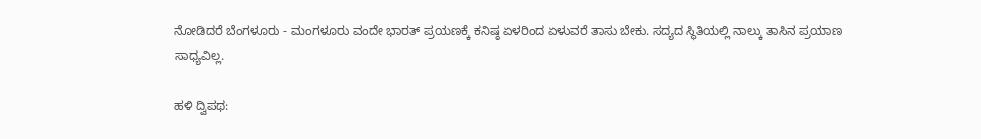ನೋಡಿದರೆ ಬೆಂಗಳೂರು - ಮಂಗಳೂರು ವಂದೇ ಭಾರತ್ ಪ್ರಯಣಕ್ಕೆ ಕನಿಷ್ಠ ಏಳರಿಂದ ಏಳುವರೆ ತಾಸು ಬೇಕು. ಸದ್ಯದ ಸ್ಥಿತಿಯಲ್ಲಿ ನಾಲ್ಕು ತಾಸಿನ ಪ್ರಯಾಣ ಸಾಧ್ಯವಿಲ್ಲ.

ಹಳಿ ದ್ವಿಪಥ: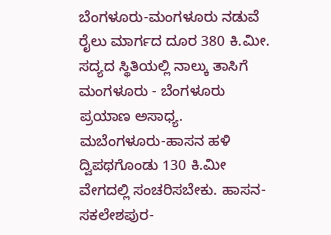ಬೆಂಗಳೂರು-ಮಂಗಳೂರು ನಡುವೆ ರೈಲು ಮಾರ್ಗದ ದೂರ 380 ಕಿ.ಮೀ. ಸದ್ಯದ ಸ್ಥಿತಿಯಲ್ಲಿ ನಾಲ್ಕು ತಾಸಿಗೆ ಮಂಗಳೂರು - ಬೆಂಗಳೂರು ಪ್ರಯಾಣ ಅಸಾಧ್ಯ. ಮಬೆಂಗಳೂರು-ಹಾಸನ ಹಳಿ ದ್ವಿಪಥಗೊಂಡು 130 ಕಿ.ಮೀ ವೇಗದಲ್ಲಿ ಸಂಚರಿಸಬೇಕು. ಹಾಸನ-ಸಕಲೇಶಪುರ-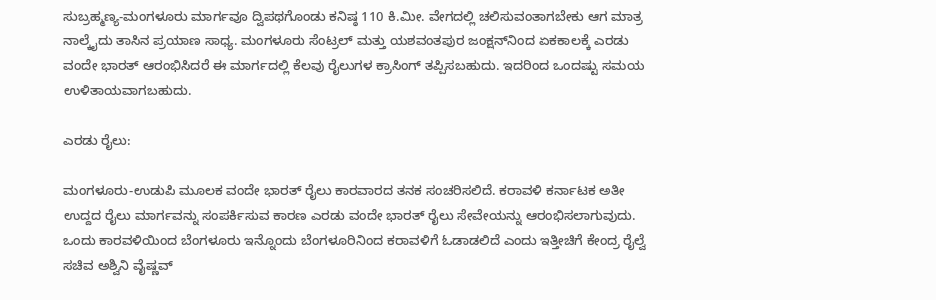ಸುಬ್ರಹ್ಮಣ್ಯ-ಮಂಗಳೂರು ಮಾರ್ಗವೂ ದ್ವಿಪಥಗೊಂಡು ಕನಿಷ್ಠ 110 ಕಿ.ಮೀ. ವೇಗದಲ್ಲಿ ಚಲಿಸುವಂತಾಗಬೇಕು ಆಗ ಮಾತ್ರ ನಾಲ್ಕೈದು ತಾಸಿನ ಪ್ರಯಾಣ ಸಾಧ್ಯ. ಮಂಗಳೂರು ಸೆಂಟ್ರಲ್ ಮತ್ತು ಯಶವಂತಪುರ ಜಂಕ್ಷನ್‌ನಿಂದ ಏಕಕಾಲಕ್ಕೆ ಎರಡು ವಂದೇ ಭಾರತ್ ಆರಂಭಿಸಿದರೆ ಈ ಮಾರ್ಗದಲ್ಲಿ ಕೆಲವು ರೈಲುಗಳ ಕ್ರಾಸಿಂಗ್ ತಪ್ಪಿಸಬಹುದು. ಇದರಿಂದ ಒಂದಷ್ಟು ಸಮಯ ಉಳಿತಾಯವಾಗಬಹುದು.

ಎರಡು ರೈಲು:

ಮಂಗಳೂರು-ಉಡುಪಿ ಮೂಲಕ ವಂದೇ ಭಾರತ್ ರೈಲು ಕಾರವಾರದ ತನಕ ಸಂಚರಿಸಲಿದೆ. ಕರಾವಳಿ ಕರ್ನಾಟಕ ಅತೀ ಉದ್ದದ ರೈಲು ಮಾರ್ಗವನ್ನು ಸಂಪರ್ಕಿಸುವ ಕಾರಣ ಎರಡು ವಂದೇ ಭಾರತ್ ರೈಲು ಸೇವೇಯನ್ನು ಆರಂಭಿಸಲಾಗುವುದು. ಒಂದು ಕಾರವಳಿಯಿಂದ ಬೆಂಗಳೂರು ಇನ್ನೊಂದು ಬೆಂಗಳೂರಿನಿಂದ ಕರಾವಳಿಗೆ ಓಡಾಡಲಿದೆ ಎಂದು ಇತ್ತೀಚಿಗೆ ಕೇಂದ್ರ ರೈಲ್ವೆ ಸಚಿವ ಅಶ್ವಿನಿ ವೈಷ್ಣವ್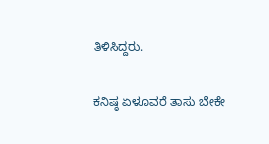ತಿಳಿಸಿದ್ದರು.

ಕನಿಷ್ಠ ಏಳೂವರೆ ತಾಸು ಬೇಕೇ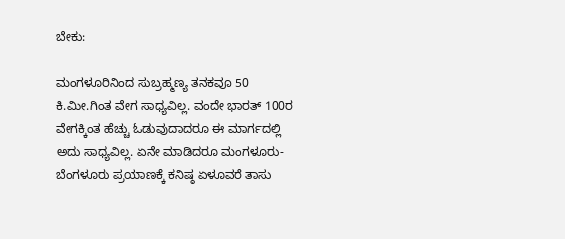ಬೇಕು:

ಮಂಗಳೂರಿನಿಂದ ಸುಬ್ರಹ್ಮಣ್ಯ ತನಕವೂ 50 ಕಿ.ಮೀ.ಗಿಂತ ವೇಗ ಸಾಧ್ಯವಿಲ್ಲ. ವಂದೇ ಭಾರತ್ 100ರ ವೇಗಕ್ಕಿಂತ ಹೆಚ್ಚು ಓಡುವುದಾದರೂ ಈ ಮಾರ್ಗದಲ್ಲಿ ಅದು ಸಾಧ್ಯವಿಲ್ಲ. ಏನೇ ಮಾಡಿದರೂ ಮಂಗಳೂರು-ಬೆಂಗಳೂರು ಪ್ರಯಾಣಕ್ಕೆ ಕನಿಷ್ಠ ಏಳೂವರೆ ತಾಸು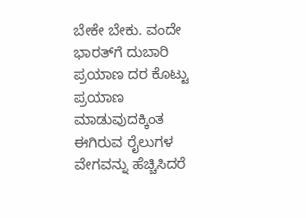ಬೇಕೇ ಬೇಕು. ವಂದೇ ಭಾರತ್‌ಗೆ ದುಬಾರಿ ಪ್ರಯಾಣ ದರ ಕೊಟ್ಟು ಪ್ರಯಾಣ ಮಾಡುವುದಕ್ಕಿಂತ  ಈಗಿರುವ ರೈಲುಗಳ ವೇಗವನ್ನು ಹೆಚ್ಚಿಸಿದರೆ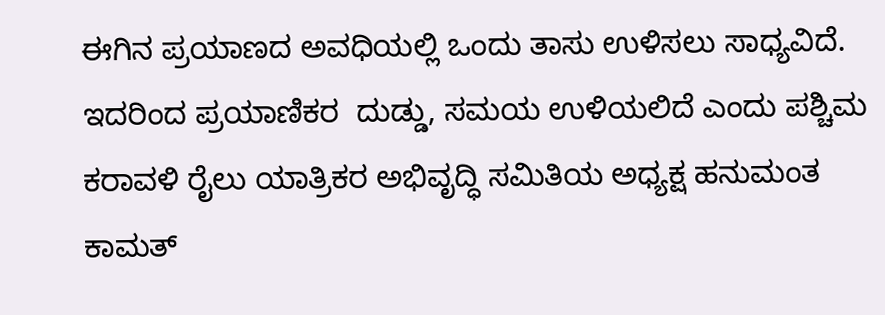ಈಗಿನ ಪ್ರಯಾಣದ ಅವಧಿಯಲ್ಲಿ ಒಂದು ತಾಸು ಉಳಿಸಲು ಸಾಧ್ಯವಿದೆ. ಇದರಿಂದ ಪ್ರಯಾಣಿಕರ  ದುಡ್ಡು, ಸಮಯ ಉಳಿಯಲಿದೆ ಎಂದು ಪಶ್ಚಿಮ ಕರಾವಳಿ ರೈಲು ಯಾತ್ರಿಕರ ಅಭಿವೃದ್ಧಿ ಸಮಿತಿಯ ಅಧ್ಯಕ್ಷ ಹನುಮಂತ ಕಾಮತ್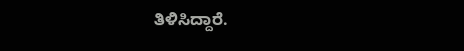ತಿಳಿಸಿದ್ದಾರೆ.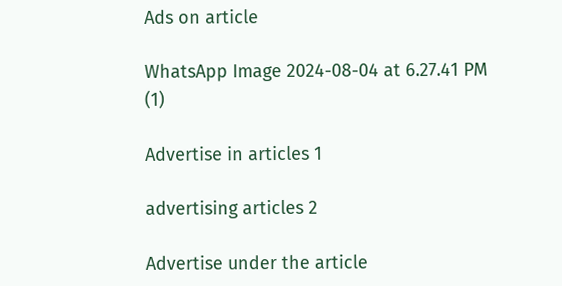Ads on article

WhatsApp Image 2024-08-04 at 6.27.41 PM (1)

Advertise in articles 1

advertising articles 2

Advertise under the article